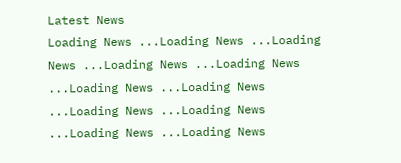Latest News
Loading News ...Loading News ...Loading News ...Loading News ...Loading News ...Loading News ...Loading News ...Loading News ...Loading News ...Loading News ...Loading News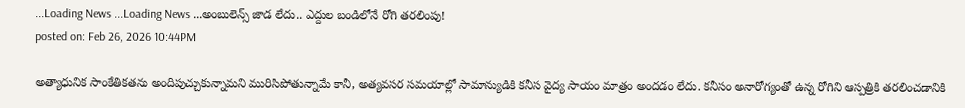...Loading News ...Loading News ...అంబులెన్స్ జాడ లేదు.. ఎద్దుల బండిలోనే రోగి తరలింపు!
posted on: Feb 26, 2026 10:44PM

అత్యాధునిక సాంకేతికతను అందిపుచ్చుకున్నామని మురిసిపోతున్నామే కానీ, అత్యవసర సమయాల్లో సామాన్యుడికి కనీస వైద్య సాయం మాత్రం అందడం లేదు. కనీసం అనారోగ్యంతో ఉన్న రోగిని ఆస్పత్రికి తరలించడానికి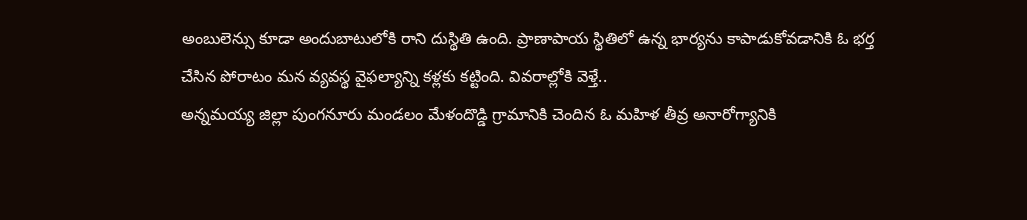అంబులెన్సు కూడా అందుబాటులోకి రాని దుస్థితి ఉంది. ప్రాణాపాయ స్థితిలో ఉన్న భార్యను కాపాడుకోవడానికి ఓ భర్త చేసిన పోరాటం మన వ్యవస్థ వైఫల్యాన్ని కళ్లకు కట్టింది. వివరాల్లోకి వెళ్తే..
అన్నమయ్య జిల్లా పుంగనూరు మండలం మేళందొడ్డి గ్రామానికి చెందిన ఓ మహిళ తీవ్ర అనారోగ్యానికి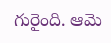గురైంది. ఆమె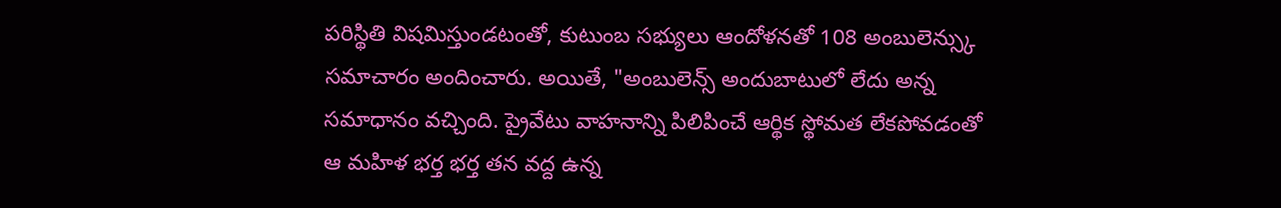పరిస్థితి విషమిస్తుండటంతో, కుటుంబ సభ్యులు ఆందోళనతో 108 అంబులెన్స్కు సమాచారం అందించారు. అయితే, "అంబులెన్స్ అందుబాటులో లేదు అన్న సమాధానం వచ్చింది. ప్రైవేటు వాహనాన్ని పిలిపించే ఆర్థిక స్థోమత లేకపోవడంతో ఆ మహిళ భర్త భర్త తన వద్ద ఉన్న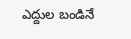ఎద్దుల బండినే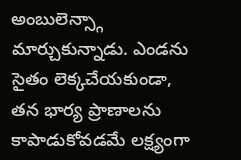అంబులెన్స్గా మార్చుకున్నాడు. ఎండను సైతం లెక్కచేయకుండా, తన భార్య ప్రాణాలను కాపాడుకోవడమే లక్ష్యంగా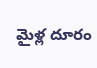మైళ్ల దూరం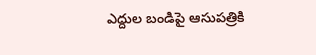ఎద్దుల బండిపై ఆసుపత్రికి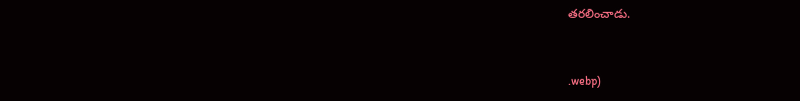తరలించాడు.


.webp)